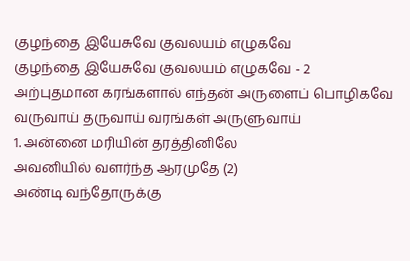குழந்தை இயேசுவே குவலயம் எழுகவே
குழந்தை இயேசுவே குவலயம் எழுகவே - 2
அற்புதமான கரங்களால் எந்தன் அருளைப் பொழிகவே
வருவாய் தருவாய் வரங்கள் அருளுவாய்
1. அன்னை மரியின் தரத்தினிலே
அவனியில் வளர்ந்த ஆரமுதே (2)
அண்டி வந்தோருக்கு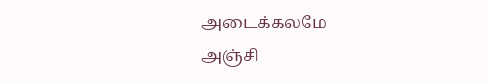அடைக்கலமே
அஞ்சி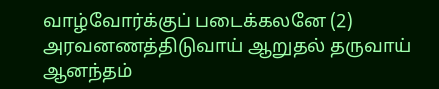வாழ்வோர்க்குப் படைக்கலனே (2)
அரவனணத்திடுவாய் ஆறுதல் தருவாய்
ஆனந்தம்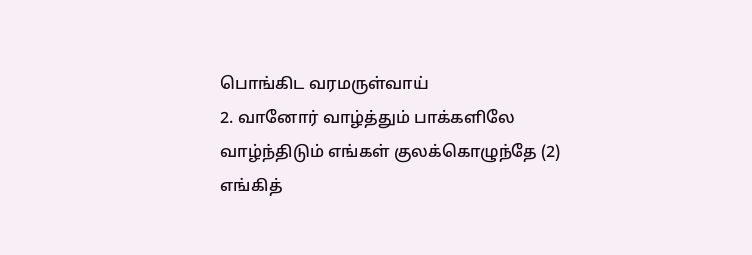பொங்கிட வரமருள்வாய்
2. வானோர் வாழ்த்தும் பாக்களிலே
வாழ்ந்திடும் எங்கள் குலக்கொழுந்தே (2)
எங்கித்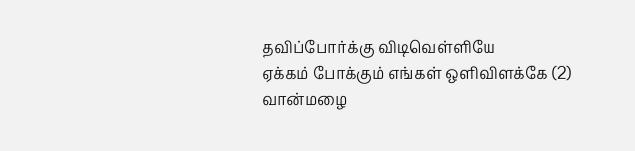தவிப்போர்க்கு விடிவெள்ளியே
ஏக்கம் போக்கும் எங்கள் ஒளிவிளக்கே (2)
வான்மழை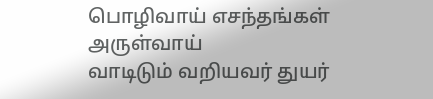பொழிவாய் எசந்தங்கள் அருள்வாய்
வாடிடும் வறியவர் துயர்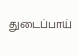துடைப்பாய்